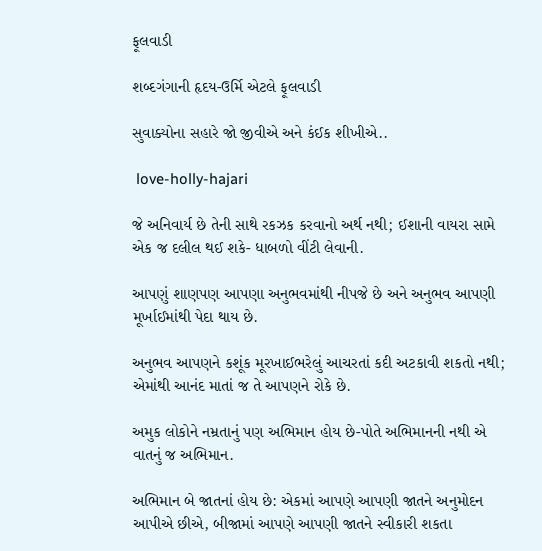ફૂલવાડી

શબ્દગંગાની હૃદય-ઉર્મિ એટલે ફૂલવાડી

સુવાક્યોના સહારે જો જીવીએ અને કંઈક શીખીએ..

 love-holly-hajari

જે અનિવાર્ય છે તેની સાથે રકઝક કરવાનો અર્થ નથી; ઈશાની વાયરા સામે એક જ દલીલ થઈ શકે- ધાબળો વીંટી લેવાની.

આપણું શાણપણ આપણા અનુભવમાંથી નીપજે છે અને અનુભવ આપણી મૂર્ખાઈમાંથી પેદા થાય છે.

અનુભવ આપણને કશૂંક મૂરખાઈભરેલું આચરતાં કદી અટકાવી શકતો નથી; એમાંથી આનંદ માતાં જ તે આપણને રોકે છે.

અમુક લોકોને નમ્રતાનું પણ અભિમાન હોય છે-પોતે અભિમાનની નથી એ વાતનું જ અભિમાન.

અભિમાન બે જાતનાં હોય છે: એકમાં આપણે આપણી જાતને અનુમોદન આપીએ છીએ, બીજામાં આપણે આપણી જાતને સ્વીકારી શકતા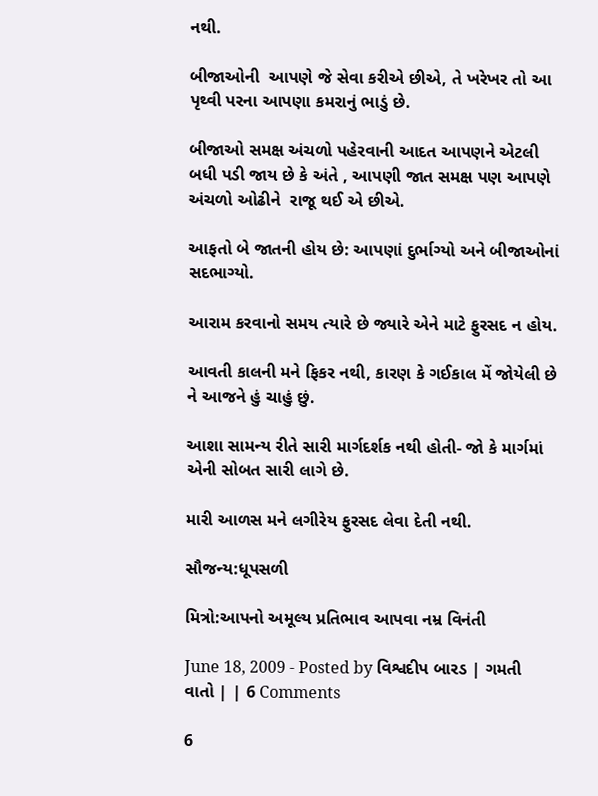નથી.

બીજાઓની  આપણે જે સેવા કરીએ છીએ, તે ખરેખર તો આ પૃથ્વી પરના આપણા કમરાનું ભાડું છે.

બીજાઓ સમક્ષ અંચળો પહેરવાની આદત આપણને એટલી બધી પડી જાય છે કે અંતે , આપણી જાત સમક્ષ પણ આપણે  અંચળો ઓઢીને  રાજૂ થઈ એ છીએ.

આફતો બે જાતની હોય છે: આપણાં દુર્ભાગ્યો અને બીજાઓનાં સદભાગ્યો.

આરામ કરવાનો સમય ત્યારે છે જ્યારે એને માટે ફુરસદ ન હોય.

આવતી કાલની મને ફિકર નથી, કારણ કે ગઈકાલ મેં જોયેલી છે  ને આજને હું ચાહું છું.

આશા સામન્ય રીતે સારી માર્ગદર્શક નથી હોતી- જો કે માર્ગમાં એની સોબત સારી લાગે છે.

મારી આળસ મને લગીરેય ફુરસદ લેવા દેતી નથી.

સૌજન્ય:ધૂપસળી

મિત્રો:આપનો અમૂલ્ય પ્રતિભાવ આપવા નમ્ર વિનંતી

June 18, 2009 - Posted by વિશ્વદીપ બારડ | ગમતી વાતો | | 6 Comments

6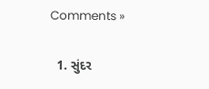Comments »

  1. સુંદર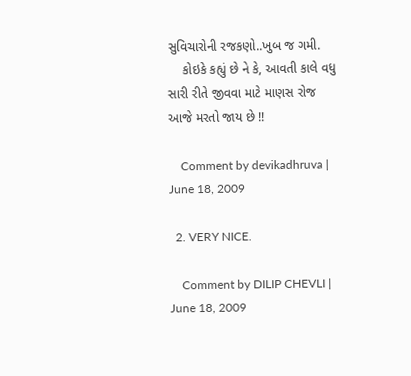સુવિચારોની રજકણો..ખુબ જ ગમી.
    કોઇકે કહ્યું છે ને કે, આવતી કાલે વધુ સારી રીતે જીવવા માટે માણસ રોજ આજે મરતો જાય છે !!

    Comment by devikadhruva | June 18, 2009

  2. VERY NICE.

    Comment by DILIP CHEVLI | June 18, 2009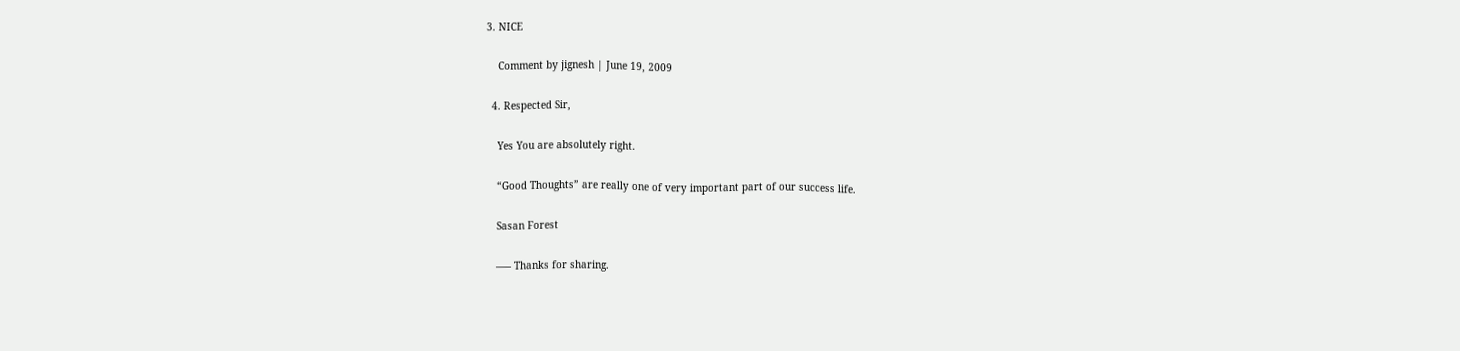3. NICE

    Comment by jignesh | June 19, 2009

  4. Respected Sir,

    Yes You are absolutely right.

    “Good Thoughts” are really one of very important part of our success life.

    Sasan Forest

    —– Thanks for sharing.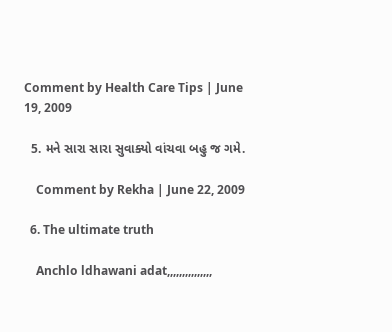Comment by Health Care Tips | June 19, 2009

  5. મને સારા સારા સુવાક્યો વાંચવા બહુ જ ગમે.

    Comment by Rekha | June 22, 2009

  6. The ultimate truth

    Anchlo ldhawani adat,,,,,,,,,,,,,,,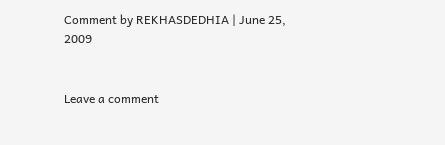Comment by REKHASDEDHIA | June 25, 2009


Leave a comment